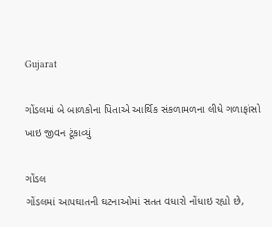Gujarat

ગોંડલમાં બે બાળકોના પિતાએ આર્થિક સંકળામળના લીધે ગળાફાંસો ખાઇ જીવન ટૂંકાવ્યું

ગોંડલ
ગોંડલમાં આપઘાતની ઘટનાઓમાં સતત વધારો નોંધાઇ રહ્યો છે,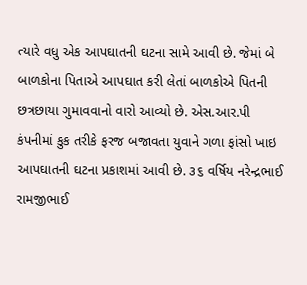ત્યારે વધુ એક આપઘાતની ઘટના સામે આવી છે. જેમાં બે બાળકોના પિતાએ આપઘાત કરી લેતાં બાળકોએ પિતની છત્રછાયા ગુમાવવાનો વારો આવ્યો છે. એસ.આર.પી કંપનીમાં કુક તરીકે ફરજ બજાવતા યુવાને ગળા ફાંસો ખાઇ આપઘાતની ઘટના પ્રકાશમાં આવી છે. ૩૬ વર્ષિય નરેન્દ્રભાઈ રામજીભાઈ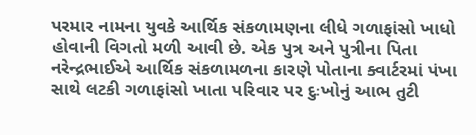પરમાર નામના યુવકે આર્થિક સંકળામણના લીધે ગળાફાંસો ખાધો હોવાની વિગતો મળી આવી છે. એક પુત્ર અને પુત્રીના પિતા નરેન્દ્રભાઈએ આર્થિક સંકળામળના કારણે પોતાના ક્વાર્ટરમાં પંખા સાથે લટકી ગળાફાંસો ખાતા પરિવાર પર દુઃખોનું આભ તુટી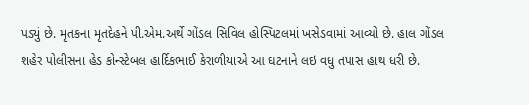પડ્યું છે. મૃતકના મૃતદેહને પી.એમ.અર્થે ગોંડલ સિવિલ હોસ્પિટલમાં ખસેડવામાં આવ્યો છે. હાલ ગોંડલ શહેર પોલીસના હેડ કોન્સ્ટેબલ હાર્દિકભાઈ કેરાળીયાએ આ ઘટનાને લઇ વધુ તપાસ હાથ ધરી છે.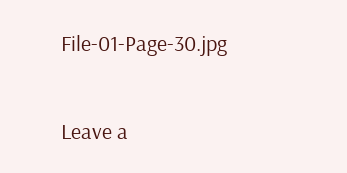File-01-Page-30.jpg

Leave a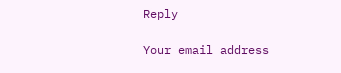Reply

Your email address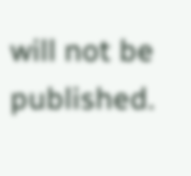will not be published.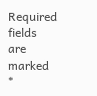Required fields are marked *